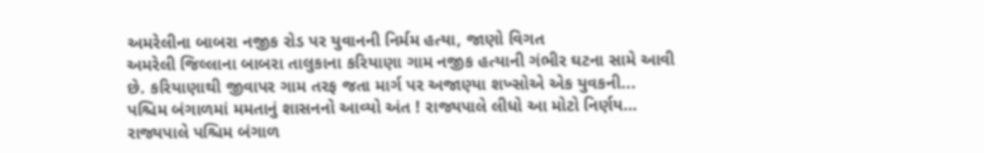અમરેલીના બાબરા નજીક રોડ પર યુવાનની નિર્મમ હત્યા, જાણો વિગત
અમરેલી જિલ્લાના બાબરા તાલુકાના કરિયાણા ગામ નજીક હત્યાની ગંભીર ઘટના સામે આવી છે. કરિયાણાથી જીવાપર ગામ તરફ જતા માર્ગ પર અજાણ્યા શખ્સોએ એક યુવકની...
પશ્ચિમ બંગાળમાં મમતાનું શાસનનો આવ્યો અંત ! રાજ્યપાલે લીધો આ મોટો નિર્ણય…
રાજ્યપાલે પશ્ચિમ બંગાળ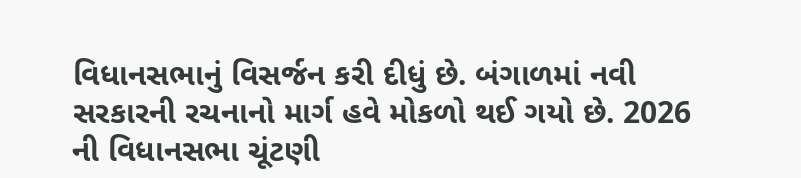વિધાનસભાનું વિસર્જન કરી દીધું છે. બંગાળમાં નવી સરકારની રચનાનો માર્ગ હવે મોકળો થઈ ગયો છે. 2026 ની વિધાનસભા ચૂંટણી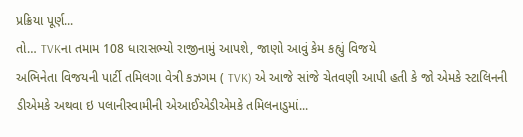પ્રક્રિયા પૂર્ણ...
તો… TVKના તમામ 108 ધારાસભ્યો રાજીનામું આપશે, જાણો આવું કેમ કહ્યું વિજયે
અભિનેતા વિજયની પાર્ટી તમિલગા વેત્રી કઝગમ ( TVK) એ આજે સાંજે ચેતવણી આપી હતી કે જો એમકે સ્ટાલિનની ડીએમકે અથવા ઇ પલાનીસ્વામીની એઆઈએડીએમકે તમિલનાડુમાં...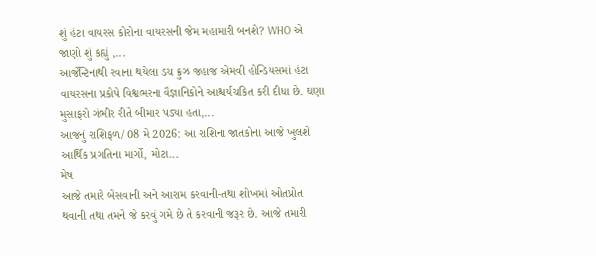શું હંટા વાયરસ કોરોના વાયરસની જેમ મહામારી બનશે? WHO એ જાણો શું કહ્યું ,...
આર્જેન્ટિનાથી રવાના થયેલા ડચ ક્રુઝ જહાજ એમવી હોન્ડિયસમાં હંટા વાયરસના પ્રકોપે વિશ્વભરના વૈજ્ઞાનિકોને આશ્ચર્યચકિત કરી દીધા છે. ઘણા મુસાફરો ગંભીર રીતે બીમાર પડ્યા હતા,...
આજનું રાશિફળ/ 08 મે 2026: આ રાશિના જાતકોના આજે ખુલશે આર્થિક પ્રગતિના માર્ગો, મોટા...
મેષ
આજે તમારે બેસવાની અને આરામ કરવાની-તથા શોખમાં ઓતપ્રોત થવાની તથા તમને જે કરવું ગમે છે તે કરવાની જરૂર છે. આજે તમારી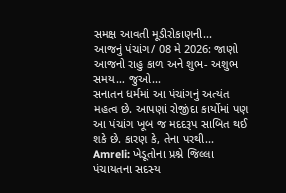સમક્ષ આવતી મૂડીરોકાણની...
આજનું પંચાંગ/ 08 મે 2026: જાણો આજનો રાહુ કાળ અને શુભ- અશુભ સમય… જુઓ...
સનાતન ધર્મમાં આ પંચાંગનું અત્યંત મહત્વ છે. આપણાં રોજીંદા કાર્યોમાં પણ આ પંચાંગ ખૂબ જ મદદરૂપ સાબિત થઈ શકે છે. કારણ કે, તેના પરથી...
Amreli: ખેડૂતોના પ્રશ્ને જિલ્લા પંચાયતના સદસ્ય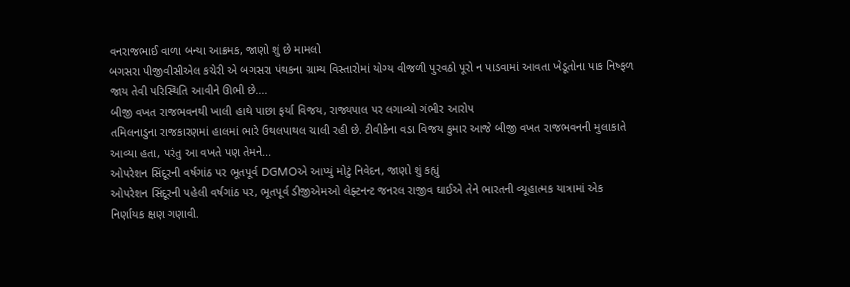વનરાજભાઈ વાળા બન્યા આક્રમક, જાણો શું છે મામલો
બગસરા પીજીવીસીએલ કચેરી એ બગસરા પંથકના ગ્રામ્ય વિસ્તારોમાં યોગ્ય વીજળી પુરવઠો પૂરો ન પાડવામાં આવતા ખેડૂતોના પાક નિષ્ફળ જાય તેવી પરિસ્થિતિ આવીને ઊભી છે....
બીજી વખત રાજભવનથી ખાલી હાથે પાછા ફર્યા વિજય, રાજ્યપાલ પર લગાવ્યો ગંભીર આરોપ
તમિલનાડુના રાજકારણમાં હાલમાં ભારે ઉથલપાથલ ચાલી રહી છે. ટીવીકેના વડા વિજય કુમાર આજે બીજી વખત રાજભવનની મુલાકાતે આવ્યા હતા, પરંતુ આ વખતે પણ તેમને...
ઓપરેશન સિંદૂરની વર્ષગાંઠ પર ભૂતપૂર્વ DGMOએ આપ્યું મોટું નિવેદન, જાણો શું કહ્યું
ઓપરેશન સિંદૂરની પહેલી વર્ષગાંઠ પર, ભૂતપૂર્વ ડીજીએમઓ લેફ્ટનન્ટ જનરલ રાજીવ ઘાઈએ તેને ભારતની વ્યૂહાત્મક યાત્રામાં એક નિર્ણાયક ક્ષણ ગણાવી.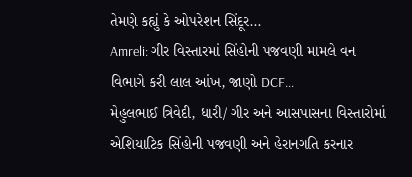તેમણે કહ્યું કે ઓપરેશન સિંદૂર...
Amreli: ગીર વિસ્તારમાં સિંહોની પજવણી મામલે વન વિભાગે કરી લાલ આંખ, જાણો DCF...
મેહુલભાઈ ત્રિવેદી, ધારી/ ગીર અને આસપાસના વિસ્તારોમાં એશિયાટિક સિંહોની પજવણી અને હેરાનગતિ કરનાર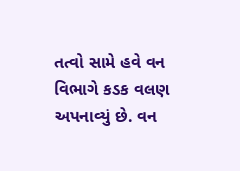તત્વો સામે હવે વન વિભાગે કડક વલણ અપનાવ્યું છે. વન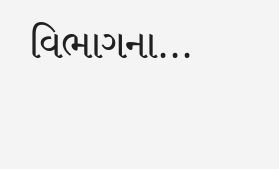વિભાગના...